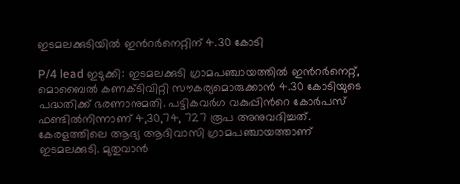ഇടമലക്കുടിയിൽ ഇന്‍റർനെറ്റിന് 4.30 കോടി

P/4 lead ഇടുക്കി: ഇടമലക്കുടി ഗ്രാമപഞ്ചായത്തിൽ ഇന്‍റർനെറ്റ്, മൊബൈൽ കണക്ടിവിറ്റി സൗകര്യമൊരുക്കാൻ 4.30 കോടിയുടെ പദ്ധതിക്ക് ഭരണാനുമതി. പട്ടികവർഗ വകുപ്പിന്‍റെ കോർപസ് ഫണ്ടിൽനിന്നാണ് 4,30,74, 727 രൂപ അനുവദിച്ചത്. കേരളത്തിലെ ആദ്യ ആദിവാസി ഗ്രാമപഞ്ചായത്താണ് ഇടമലക്കുടി. മുതുവാൻ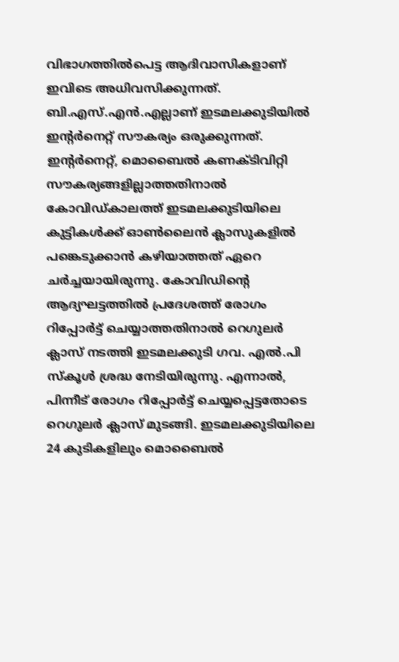വിഭാഗത്തിൽപെട്ട ആദിവാസികളാണ് ഇവിടെ അധിവസിക്കുന്നത്. ബി.എസ്.എൻ.എല്ലാണ് ഇടമലക്കുടിയിൽ ഇന്‍റർനെറ്റ് സൗകര്യം ഒരുക്കുന്നത്. ഇന്‍റർനെറ്റ്, മൊബൈൽ കണക്ടിവിറ്റി സൗകര്യങ്ങളില്ലാത്തതിനാൽ കോവിഡ്കാലത്ത് ഇടമലക്കുടിയിലെ കുട്ടികൾക്ക് ഓൺലൈൻ ക്ലാസുകളിൽ പങ്കെടുക്കാൻ കഴിയാത്തത് ഏറെ ചർച്ചയായിരുന്നു. കോവിഡിന്‍റെ ആദ്യഘട്ടത്തിൽ പ്രദേശത്ത് രോഗം റിപ്പോർട്ട് ചെയ്യാത്തതിനാൽ റെഗുലർ ക്ലാസ് നടത്തി ഇടമലക്കുടി ഗവ. എൽ.പി സ്കൂൾ ശ്രദ്ധ നേടിയിരുന്നു. എന്നാൽ, പിന്നീട് രോഗം റിപ്പോർട്ട് ചെയ്യപ്പെട്ടതോടെ റെഗുലർ ക്ലാസ് മുടങ്ങി. ഇടമലക്കുടിയിലെ 24 കുടികളിലും മൊബൈൽ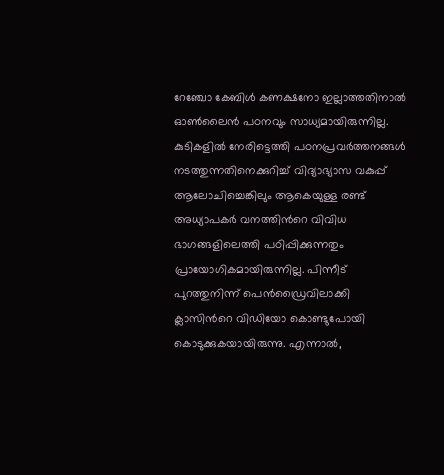റേഞ്ചോ കേബിൾ കണക്ഷനോ ഇല്ലാത്തതിനാൽ ഓൺലൈൻ പഠനവും സാധ്യമായിരുന്നില്ല. കുടികളിൽ നേരിട്ടെത്തി പഠനപ്രവർത്തനങ്ങൾ നടത്തുന്നതിനെക്കുറിച്ച് വിദ്യാഭ്യാസ വകുപ്പ് ആലോചിച്ചെങ്കിലും ആകെയുള്ള രണ്ട് അധ്യാപകർ വനത്തിന്‍റെ വിവിധ ഭാഗങ്ങളിലെത്തി പഠിപ്പിക്കുന്നതും പ്രായോഗികമായിരുന്നില്ല. പിന്നീട് പുറത്തുനിന്ന് പെന്‍ഡ്രൈവിലാക്കി ക്ലാസിന്‍റെ വിഡിയോ കൊണ്ടുപോയി കൊടുക്കുകയായിരുന്നു. എന്നാൽ,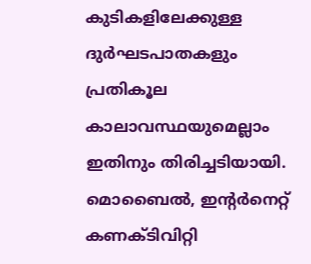കുടികളിലേക്കുള്ള ദുർഘടപാതകളും പ്രതികൂല കാലാവസ്ഥയുമെല്ലാം ഇതിനും തിരിച്ചടിയായി. മൊബൈൽ, ഇന്‍റർനെറ്റ് കണക്ടിവിറ്റി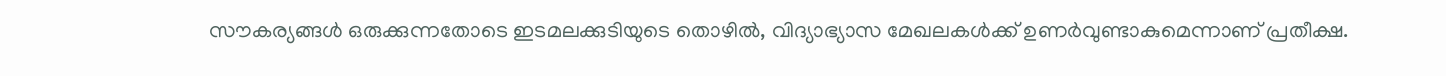സൗകര്യങ്ങൾ ഒരുക്കുന്നതോടെ ഇടമലക്കുടിയുടെ തൊഴിൽ, വിദ്യാഭ്യാസ മേഖലകൾക്ക് ഉണർവുണ്ടാകുമെന്നാണ് പ്രതീക്ഷ.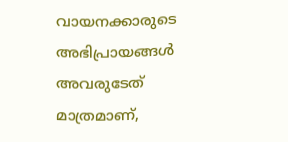വായനക്കാരുടെ അഭിപ്രായങ്ങള്‍ അവരുടേത് മാത്രമാണ്,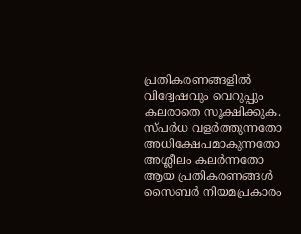പ്രതികരണങ്ങളിൽ വിദ്വേഷവും വെറുപ്പും കലരാതെ സൂക്ഷിക്കുക. സ്പർധ വളർത്തുന്നതോ അധിക്ഷേപമാകുന്നതോ അശ്ലീലം കലർന്നതോ ആയ പ്രതികരണങ്ങൾ സൈബർ നിയമപ്രകാരം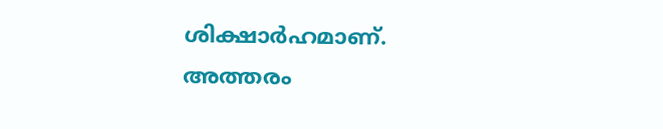ശിക്ഷാർഹമാണ്. അത്തരം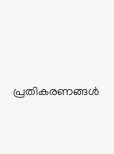പ്രതികരണങ്ങൾ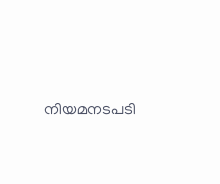നിയമനടപടി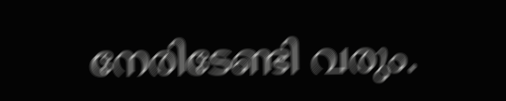നേരിടേണ്ടി വരും.